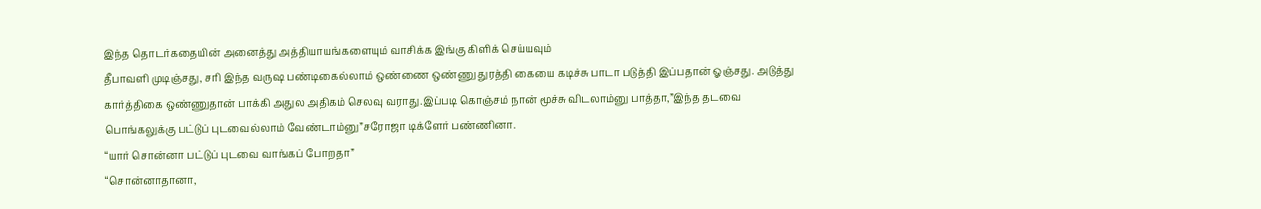இந்த தொடர்கதையின் அனைத்து அத்தியாயங்களையும் வாசிக்க இங்கு கிளிக் செய்யவும்
தீபாவளி முடிஞ்சது, சரி இந்த வருஷ பண்டிகைல்லாம் ஒண்ணை ஒண்ணு துரத்தி கையை கடிச்சு பாடா படுத்தி இப்பதான் ஓஞ்சது. அடுத்து கார்த்திகை ஒண்ணுதான் பாக்கி அதுல அதிகம் செலவு வராது.இப்படி கொஞ்சம் நான் மூச்சு விடலாம்னு பாத்தா,”இந்த தடவை பொங்கலுக்கு பட்டுப் புடவைல்லாம் வேண்டாம்னு”சரோஜா டிக்ளேர் பண்ணினா.
“யார் சொன்னா பட்டுப் புடவை வாங்கப் போறதா”
“சொன்னாதானா,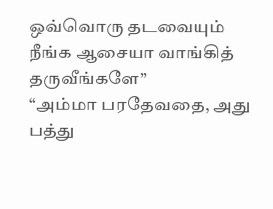ஒவ்வொரு தடவையும் நீங்க ஆசையா வாங்கித் தருவீங்களே”
“அம்மா பரதேவதை, அது பத்து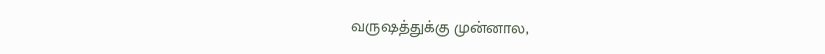வருஷத்துக்கு முன்னால,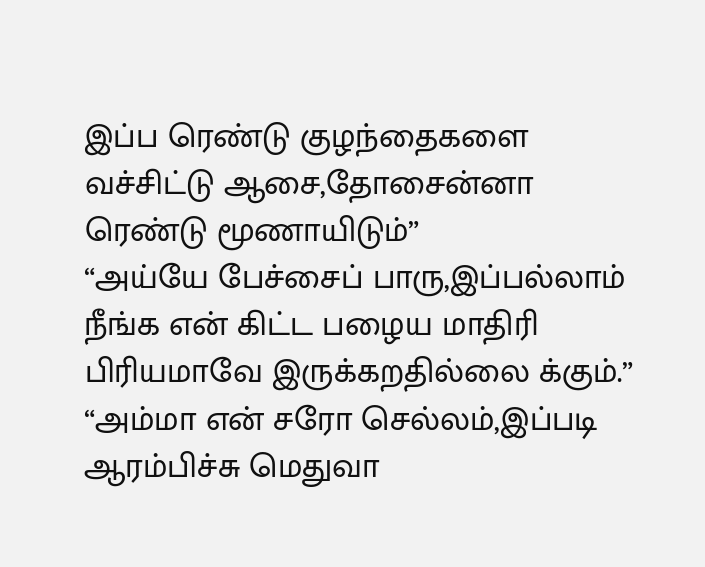இப்ப ரெண்டு குழந்தைகளை வச்சிட்டு ஆசை,தோசைன்னா ரெண்டு மூணாயிடும்”
“அய்யே பேச்சைப் பாரு,இப்பல்லாம் நீங்க என் கிட்ட பழைய மாதிரி பிரியமாவே இருக்கறதில்லை க்கும்.”
“அம்மா என் சரோ செல்லம்,இப்படி ஆரம்பிச்சு மெதுவா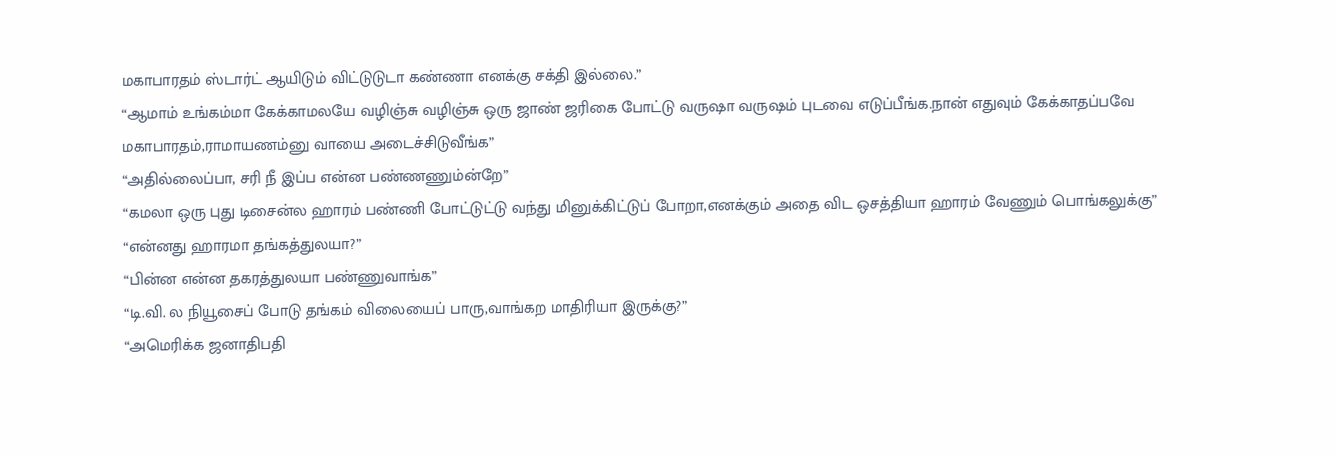மகாபாரதம் ஸ்டார்ட் ஆயிடும் விட்டுடுடா கண்ணா எனக்கு சக்தி இல்லை.”
“ஆமாம் உங்கம்மா கேக்காமலயே வழிஞ்சு வழிஞ்சு ஒரு ஜாண் ஜரிகை போட்டு வருஷா வருஷம் புடவை எடுப்பீங்க.நான் எதுவும் கேக்காதப்பவே மகாபாரதம்,ராமாயணம்னு வாயை அடைச்சிடுவீங்க”
“அதில்லைப்பா, சரி நீ இப்ப என்ன பண்ணணும்ன்றே”
“கமலா ஒரு புது டிசைன்ல ஹாரம் பண்ணி போட்டுட்டு வந்து மினுக்கிட்டுப் போறா,எனக்கும் அதை விட ஒசத்தியா ஹாரம் வேணும் பொங்கலுக்கு”
“என்னது ஹாரமா தங்கத்துலயா?”
“பின்ன என்ன தகரத்துலயா பண்ணுவாங்க”
“டி.வி. ல நியூசைப் போடு தங்கம் விலையைப் பாரு,வாங்கற மாதிரியா இருக்கு?”
“அமெரிக்க ஜனாதிபதி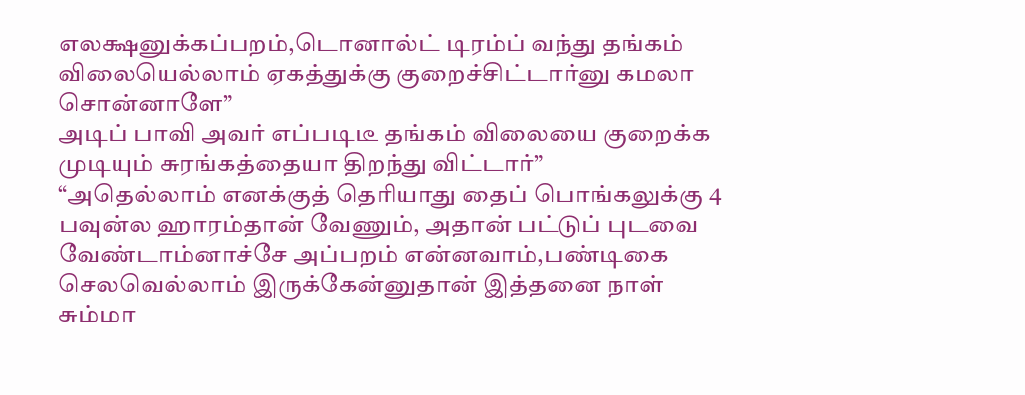எலக்ஷனுக்கப்பறம்,டொனால்ட் டிரம்ப் வந்து தங்கம் விலையெல்லாம் ஏகத்துக்கு குறைச்சிட்டார்னு கமலா சொன்னாளே”
அடிப் பாவி அவர் எப்படிடீ தங்கம் விலையை குறைக்க முடியும் சுரங்கத்தையா திறந்து விட்டார்”
“அதெல்லாம் எனக்குத் தெரியாது தைப் பொங்கலுக்கு 4 பவுன்ல ஹாரம்தான் வேணும், அதான் பட்டுப் புடவை வேண்டாம்னாச்சே அப்பறம் என்னவாம்,பண்டிகை செலவெல்லாம் இருக்கேன்னுதான் இத்தனை நாள் சும்மா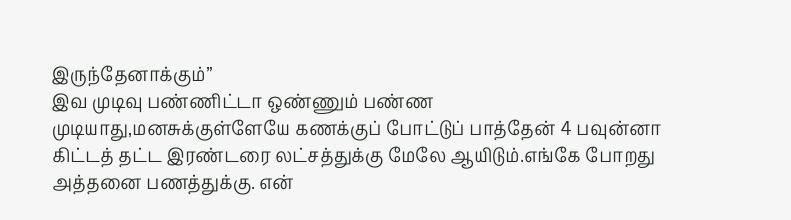இருந்தேனாக்கும்”
இவ முடிவு பண்ணிட்டா ஒண்ணும் பண்ண முடியாது,மனசுக்குள்ளேயே கணக்குப் போட்டுப் பாத்தேன் 4 பவுன்னா கிட்டத் தட்ட இரண்டரை லட்சத்துக்கு மேலே ஆயிடும்.எங்கே போறது அத்தனை பணத்துக்கு. என்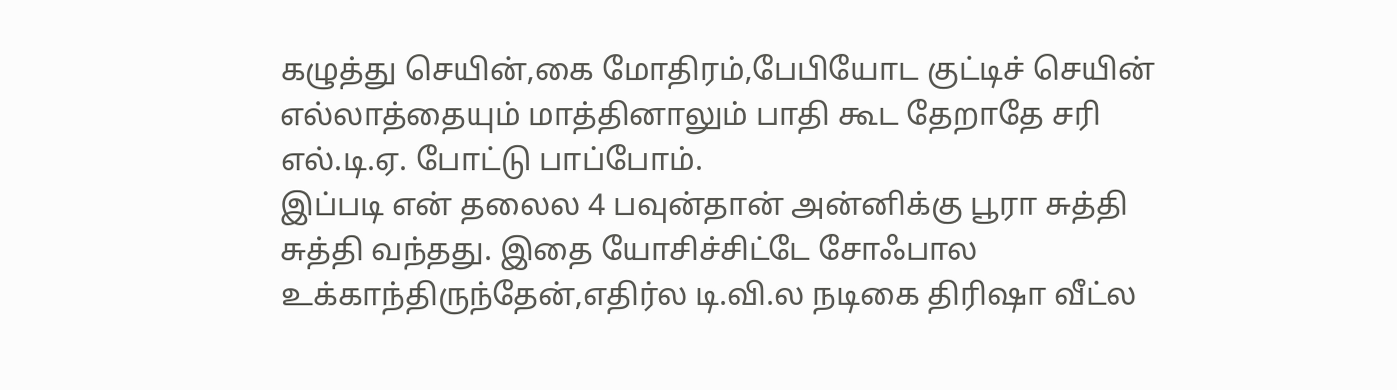கழுத்து செயின்,கை மோதிரம்,பேபியோட குட்டிச் செயின் எல்லாத்தையும் மாத்தினாலும் பாதி கூட தேறாதே சரி எல்.டி.ஏ. போட்டு பாப்போம்.
இப்படி என் தலைல 4 பவுன்தான் அன்னிக்கு பூரா சுத்தி சுத்தி வந்தது. இதை யோசிச்சிட்டே சோஃபால உக்காந்திருந்தேன்,எதிர்ல டி.வி.ல நடிகை திரிஷா வீட்ல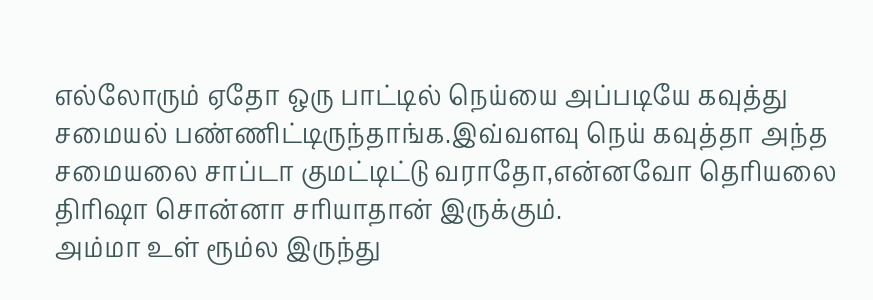எல்லோரும் ஏதோ ஒரு பாட்டில் நெய்யை அப்படியே கவுத்து சமையல் பண்ணிட்டிருந்தாங்க.இவ்வளவு நெய் கவுத்தா அந்த சமையலை சாப்டா குமட்டிட்டு வராதோ,என்னவோ தெரியலை திரிஷா சொன்னா சரியாதான் இருக்கும்.
அம்மா உள் ரூம்ல இருந்து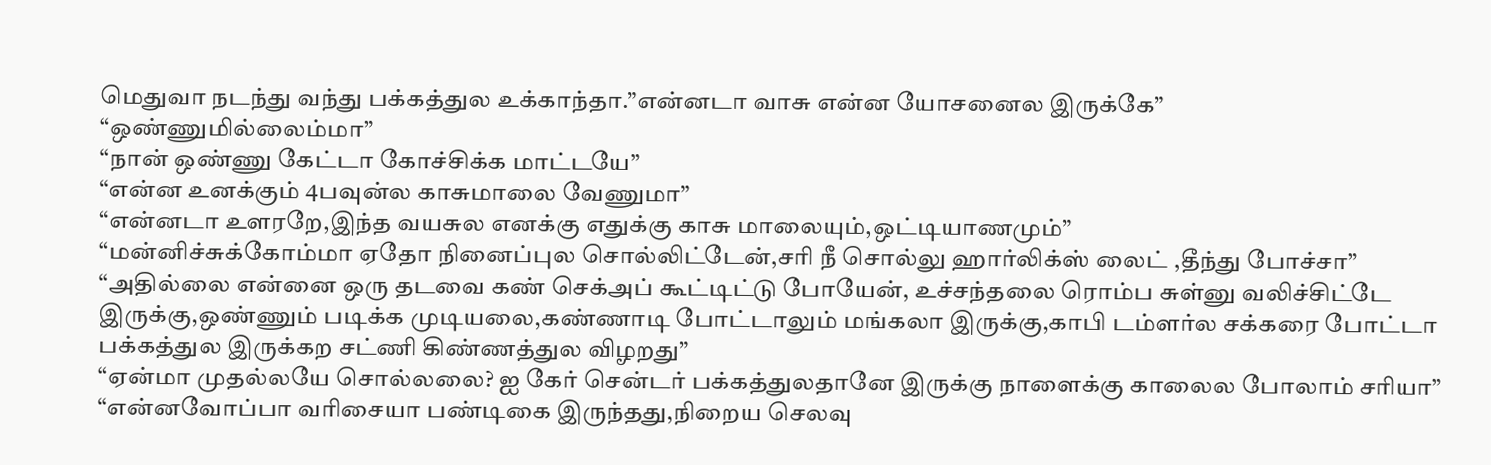மெதுவா நடந்து வந்து பக்கத்துல உக்காந்தா.”என்னடா வாசு என்ன யோசனைல இருக்கே”
“ஒண்ணுமில்லைம்மா”
“நான் ஒண்ணு கேட்டா கோச்சிக்க மாட்டயே”
“என்ன உனக்கும் 4பவுன்ல காசுமாலை வேணுமா”
“என்னடா உளரறே,இந்த வயசுல எனக்கு எதுக்கு காசு மாலையும்,ஒட்டியாணமும்”
“மன்னிச்சுக்கோம்மா ஏதோ நினைப்புல சொல்லிட்டேன்,சரி நீ சொல்லு ஹார்லிக்ஸ் லைட் ,தீந்து போச்சா”
“அதில்லை என்னை ஒரு தடவை கண் செக்அப் கூட்டிட்டு போயேன், உச்சந்தலை ரொம்ப சுள்னு வலிச்சிட்டே இருக்கு,ஒண்ணும் படிக்க முடியலை,கண்ணாடி போட்டாலும் மங்கலா இருக்கு,காபி டம்ளர்ல சக்கரை போட்டா பக்கத்துல இருக்கற சட்ணி கிண்ணத்துல விழறது”
“ஏன்மா முதல்லயே சொல்லலை? ஐ கேர் சென்டர் பக்கத்துலதானே இருக்கு நாளைக்கு காலைல போலாம் சரியா”
“என்னவோப்பா வரிசையா பண்டிகை இருந்தது,நிறைய செலவு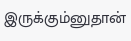இருக்கும்னுதான்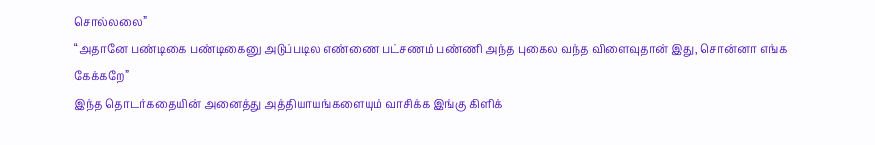சொல்லலை”
“அதானே பண்டிகை பண்டிகைனு அடுப்படில எண்ணை பட்சணம் பண்ணி அந்த புகைல வந்த விளைவுதான் இது, சொன்னா எங்க கேக்கறே”
இந்த தொடர்கதையின் அனைத்து அத்தியாயங்களையும் வாசிக்க இங்கு கிளிக்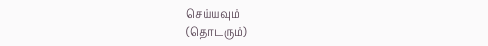செய்யவும்
(தொடரும்)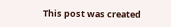This post was created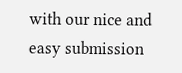with our nice and easy submission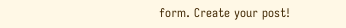form. Create your post!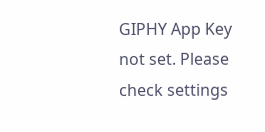GIPHY App Key not set. Please check settings